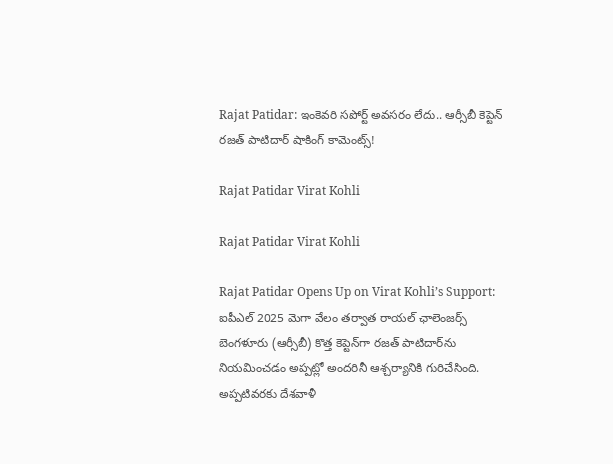Rajat Patidar: ఇంకెవరి సపోర్ట్ అవసరం లేదు.. ఆర్సీబీ కెప్టెన్ రజత్ పాటిదార్ షాకింగ్ కామెంట్స్!

Rajat Patidar Virat Kohli

Rajat Patidar Virat Kohli

Rajat Patidar Opens Up on Virat Kohli’s Support: ఐపీఎల్‌ 2025 మెగా వేలం తర్వాత రాయల్ ఛాలెంజర్స్ బెంగళూరు (ఆర్సీబీ) కొత్త కెప్టెన్‌గా రజత్ పాటిదార్‌ను నియమించడం అప్పట్లో అందరినీ ఆశ్చర్యానికి గురిచేసింది. అప్పటివరకు దేశవాళీ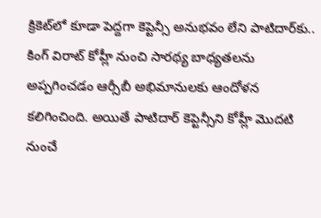క్రికెట్‌లో కూడా పెద్దగా కెప్టెన్సీ అనుభవం లేని పాటిదార్‌కు.. కింగ్ విరాట్ కోహ్లీ నుంచి సారథ్య బాధ్యతలను అప్పగించడం ఆర్సీబీ అభిమానులకు ఆందోళన కలిగించింది. అయితే పాటిదార్ కెప్టెన్సీని కోహ్లీ మొదటి నుంచే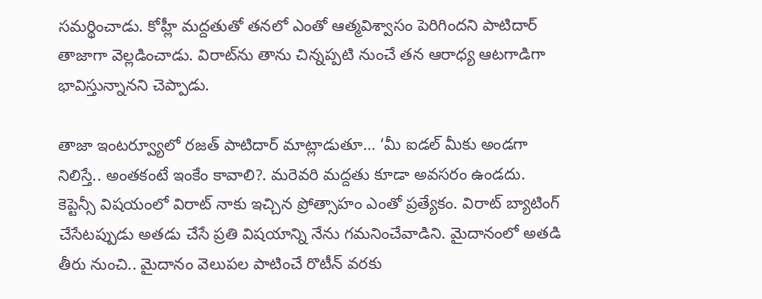సమర్థించాడు. కోహ్లీ మద్దతుతో తనలో ఎంతో ఆత్మవిశ్వాసం పెరిగిందని పాటిదార్ తాజాగా వెల్లడించాడు. విరాట్‌ను తాను చిన్నప్పటి నుంచే తన ఆరాధ్య ఆటగాడిగా భావిస్తున్నానని చెప్పాడు.

తాజా ఇంటర్వ్యూలో రజత్ పాటిదార్ మాట్లాడుతూ… ‘మీ ఐడల్‌ మీకు అండగా నిలిస్తే.. అంతకంటే ఇంకేం కావాలి?. మరెవరి మద్దతు కూడా అవసరం ఉండదు. కెప్టెన్సీ విషయంలో విరాట్ నాకు ఇచ్చిన ప్రోత్సాహం ఎంతో ప్రత్యేకం. విరాట్ బ్యాటింగ్‌ చేసేటప్పుడు అతడు చేసే ప్రతి విషయాన్ని నేను గమనించేవాడిని. మైదానంలో అతడి తీరు నుంచి.. మైదానం వెలుపల పాటించే రొటీన్‌ వరకు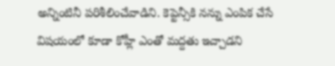అన్నింటినీ పరిశీలించేవాడిని. కెప్టెన్సీకి నన్ను ఎంపిక చేసే విషయంలో కూడా కోహ్లీ ఎంతో మద్దతు ఇచ్చాడని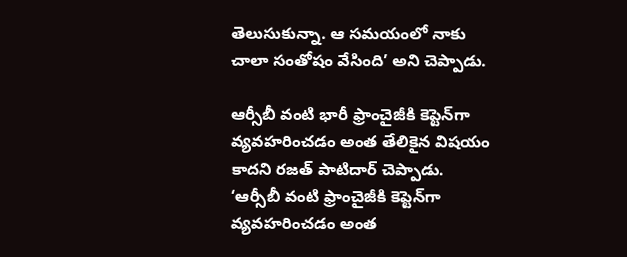తెలుసుకున్నా. ఆ సమయంలో నాకు చాలా సంతోషం వేసింది’ అని చెప్పాడు.

ఆర్సీబీ వంటి భారీ ఫ్రాంచైజీకి కెప్టెన్‌గా వ్యవహరించడం అంత తేలికైన విషయం కాదని రజత్ పాటిదార్ చెప్పాడు. ‘ఆర్సీబీ వంటి ఫ్రాంచైజీకి కెప్టెన్‌గా వ్యవహరించడం అంత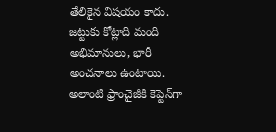తేలికైన విషయం కాదు. జట్టుకు కోట్లాది మంది అభిమానులు, భారీ అంచనాలు ఉంటాయి. అలాంటి ఫ్రాంచైజీకి కెప్టెన్‌గా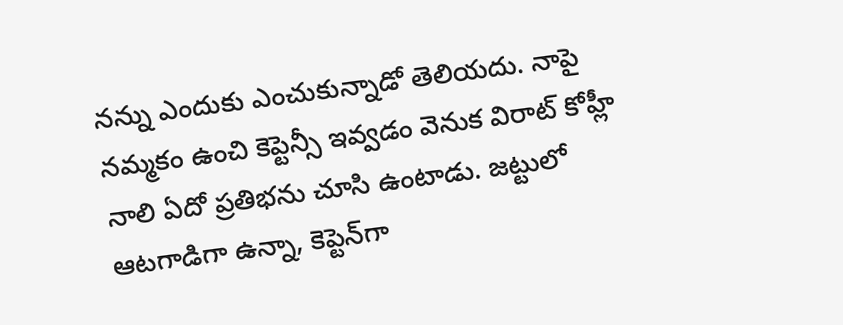నన్ను ఎందుకు ఎంచుకున్నాడో తెలియదు. నాపై నమ్మకం ఉంచి కెప్టెన్సీ ఇవ్వడం వెనుక విరాట్ కోహ్లీ నాలి ఏదో ప్రతిభను చూసి ఉంటాడు. జట్టులో ఆటగాడిగా ఉన్నా, కెప్టెన్‌గా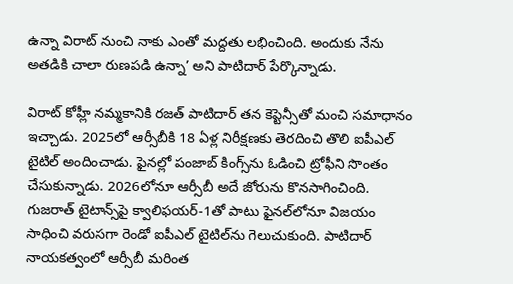ఉన్నా విరాట్‌ నుంచి నాకు ఎంతో మద్దతు లభించింది. అందుకు నేను అతడికి చాలా రుణపడి ఉన్నా’ అని పాటిదార్ పేర్కొన్నాడు.

విరాట్ కోహ్లీ నమ్మకానికి రజత్ పాటిదార్ తన కెప్టెన్సీతో మంచి సమాధానం ఇచ్చాడు. 2025లో ఆర్సీబీకి 18 ఏళ్ల నిరీక్షణకు తెరదించి తొలి ఐపీఎల్‌ టైటిల్‌ అందించాడు. ఫైనల్లో పంజాబ్ కింగ్స్‌ను ఓడించి ట్రోఫీని సొంతం చేసుకున్నాడు. 2026లోనూ ఆర్సీబీ అదే జోరును కొనసాగించింది. గుజరాత్ టైటాన్స్‌పై క్వాలిఫయర్-1తో పాటు ఫైనల్‌లోనూ విజయం సాధించి వరుసగా రెండో ఐపీఎల్‌ టైటిల్‌ను గెలుచుకుంది. పాటిదార్ నాయకత్వంలో ఆర్సీబీ మరింత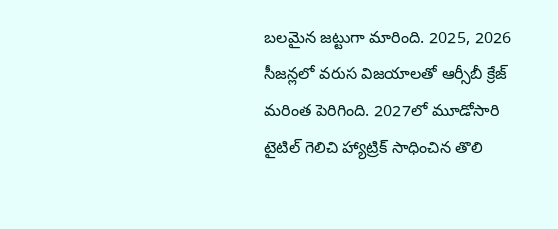బలమైన జట్టుగా మారింది. 2025, 2026 సీజన్లలో వరుస విజయాలతో ఆర్సీబీ క్రేజ్ మరింత పెరిగింది. 2027లో మూడోసారి టైటిల్‌ గెలిచి హ్యాట్రిక్‌ సాధించిన తొలి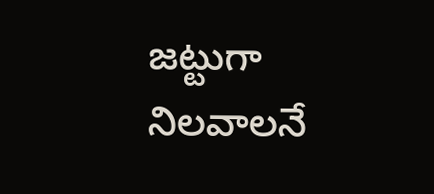జట్టుగా నిలవాలనే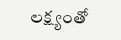లక్ష్యంతో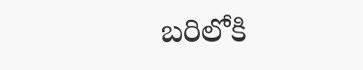బరిలోకి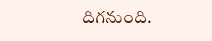దిగనుంది.